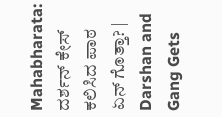Mahabharata: ದರ್ಶನ್ ಕೇಸ್ ಕಲಿಸಿದ ಪಾಠ ಏನ್ ಗೊತ್ತಾ? | Darshan and Gang Gets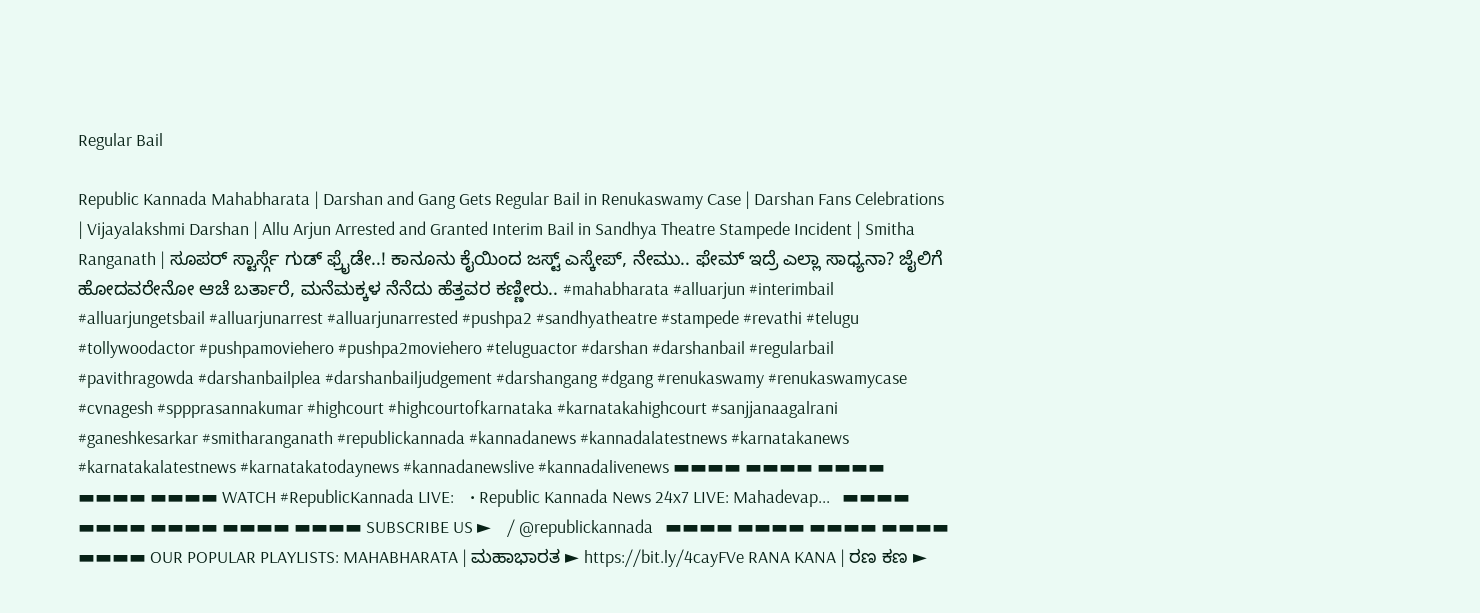Regular Bail

Republic Kannada Mahabharata | Darshan and Gang Gets Regular Bail in Renukaswamy Case | Darshan Fans Celebrations | Vijayalakshmi Darshan | Allu Arjun Arrested and Granted Interim Bail in Sandhya Theatre Stampede Incident | Smitha Ranganath | ಸೂಪರ್ ಸ್ಟಾರ್ಸ್ಗೆ ಗುಡ್ ಫ್ರೈಡೇ..! ಕಾನೂನು ಕೈಯಿಂದ ಜಸ್ಟ್ ಎಸ್ಕೇಪ್, ನೇಮು.. ಫೇಮ್ ಇದ್ರೆ ಎಲ್ಲಾ ಸಾಧ್ಯನಾ? ಜೈಲಿಗೆ ಹೋದವರೇನೋ ಆಚೆ ಬರ್ತಾರೆ, ಮನೆಮಕ್ಕಳ ನೆನೆದು ಹೆತ್ತವರ ಕಣ್ಣೀರು.. #mahabharata #alluarjun #interimbail #alluarjungetsbail #alluarjunarrest #alluarjunarrested #pushpa2 #sandhyatheatre #stampede #revathi #telugu #tollywoodactor #pushpamoviehero #pushpa2moviehero #teluguactor #darshan #darshanbail #regularbail #pavithragowda #darshanbailplea #darshanbailjudgement #darshangang #dgang #renukaswamy #renukaswamycase #cvnagesh #sppprasannakumar #highcourt #highcourtofkarnataka #karnatakahighcourt #sanjjanaagalrani #ganeshkesarkar #smitharanganath #republickannada #kannadanews #kannadalatestnews #karnatakanews #karnatakalatestnews #karnatakatodaynews #kannadanewslive #kannadalivenews ▬▬▬▬ ▬▬▬▬ ▬▬▬▬ ▬▬▬▬ ▬▬▬▬ WATCH #RepublicKannada LIVE:    • Republic Kannada News 24x7 LIVE: Mahadevap...   ▬▬▬▬ ▬▬▬▬ ▬▬▬▬ ▬▬▬▬ ▬▬▬▬ SUBSCRIBE US ►    / @republickannada   ▬▬▬▬ ▬▬▬▬ ▬▬▬▬ ▬▬▬▬ ▬▬▬▬ OUR POPULAR PLAYLISTS: MAHABHARATA | ಮಹಾಭಾರತ ► https://bit.ly/4cayFVe RANA KANA | ರಣ ಕಣ ►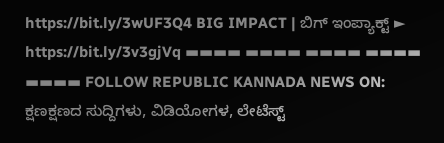https://bit.ly/3wUF3Q4 BIG IMPACT | ಬಿಗ್ ಇಂಪ್ಯಾಕ್ಟ್ ► https://bit.ly/3v3gjVq ▬▬▬▬ ▬▬▬▬ ▬▬▬▬ ▬▬▬▬ ▬▬▬▬ FOLLOW REPUBLIC KANNADA NEWS ON: ಕ್ಷಣಕ್ಷಣದ ಸುದ್ದಿಗಳು, ವಿಡಿಯೋಗಳ, ಲೇಟೆಸ್ಟ್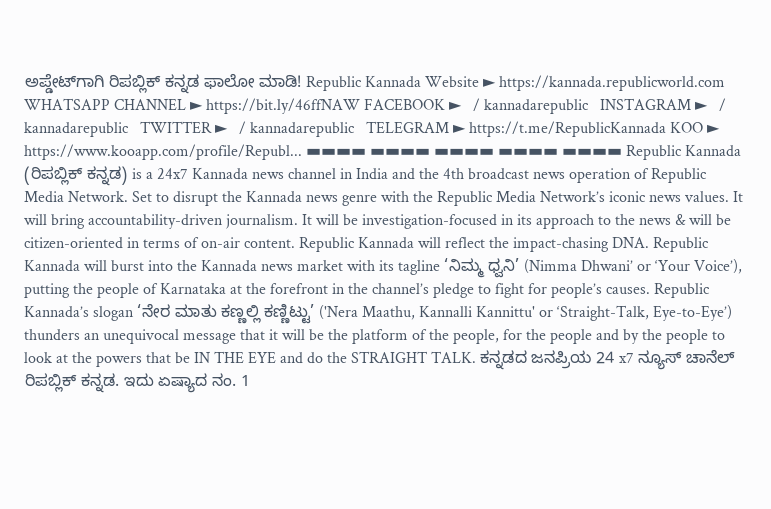ಅಪ್ಡೇಟ್‌ಗಾಗಿ ರಿಪಬ್ಲಿಕ್ ಕನ್ನಡ ಫಾಲೋ ಮಾಡಿ! Republic Kannada Website ► https://kannada.republicworld.com WHATSAPP CHANNEL ► https://bit.ly/46ffNAW FACEBOOK ►   / kannadarepublic   INSTAGRAM ►   / kannadarepublic   TWITTER ►   / kannadarepublic   TELEGRAM ► https://t.me/RepublicKannada KOO ► https://www.kooapp.com/profile/Republ... ▬▬▬▬ ▬▬▬▬ ▬▬▬▬ ▬▬▬▬ ▬▬▬▬ Republic Kannada (ರಿಪಬ್ಲಿಕ್ ಕನ್ನಡ) is a 24x7 Kannada news channel in India and the 4th broadcast news operation of Republic Media Network. Set to disrupt the Kannada news genre with the Republic Media Network’s iconic news values. It will bring accountability-driven journalism. It will be investigation-focused in its approach to the news & will be citizen-oriented in terms of on-air content. Republic Kannada will reflect the impact-chasing DNA. Republic Kannada will burst into the Kannada news market with its tagline ‘ನಿಮ್ಮ ಧ್ವನಿ’ (Nimma Dhwani’ or ‘Your Voice’), putting the people of Karnataka at the forefront in the channel’s pledge to fight for people’s causes. Republic Kannada’s slogan ‘ನೇರ ಮಾತು ಕಣ್ಣಲ್ಲಿ ಕಣ್ಣಿಟ್ಟು’ ('Nera Maathu, Kannalli Kannittu' or ‘Straight-Talk, Eye-to-Eye’) thunders an unequivocal message that it will be the platform of the people, for the people and by the people to look at the powers that be IN THE EYE and do the STRAIGHT TALK. ಕನ್ನಡದ ಜನಪ್ರಿಯ 24 x7 ನ್ಯೂಸ್ ಚಾನೆಲ್ ರಿಪಬ್ಲಿಕ್ ಕನ್ನಡ. ಇದು ಏಷ್ಯಾದ ನಂ. 1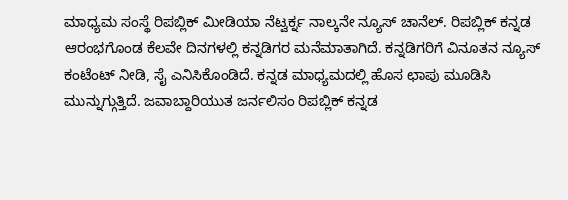ಮಾಧ್ಯಮ ಸಂಸ್ಥೆ ರಿಪಬ್ಲಿಕ್ ಮೀಡಿಯಾ ನೆಟ್ವರ್ಕ್ನ ನಾಲ್ಕನೇ ನ್ಯೂಸ್ ಚಾನೆಲ್. ರಿಪಬ್ಲಿಕ್ ಕನ್ನಡ ಆರಂಭಗೊಂಡ ಕೆಲವೇ ದಿನಗಳಲ್ಲಿ ಕನ್ನಡಿಗರ ಮನೆಮಾತಾಗಿದೆ. ಕನ್ನಡಿಗರಿಗೆ ವಿನೂತನ ನ್ಯೂಸ್ ಕಂಟೆಂಟ್ ನೀಡಿ, ಸೈ ಎನಿಸಿಕೊಂಡಿದೆ. ಕನ್ನಡ ಮಾಧ್ಯಮದಲ್ಲಿ ಹೊಸ ಛಾಪು ಮೂಡಿಸಿ ಮುನ್ನುಗ್ಗುತ್ತಿದೆ. ಜವಾಬ್ದಾರಿಯುತ ಜರ್ನಲಿಸಂ ರಿಪಬ್ಲಿಕ್ ಕನ್ನಡ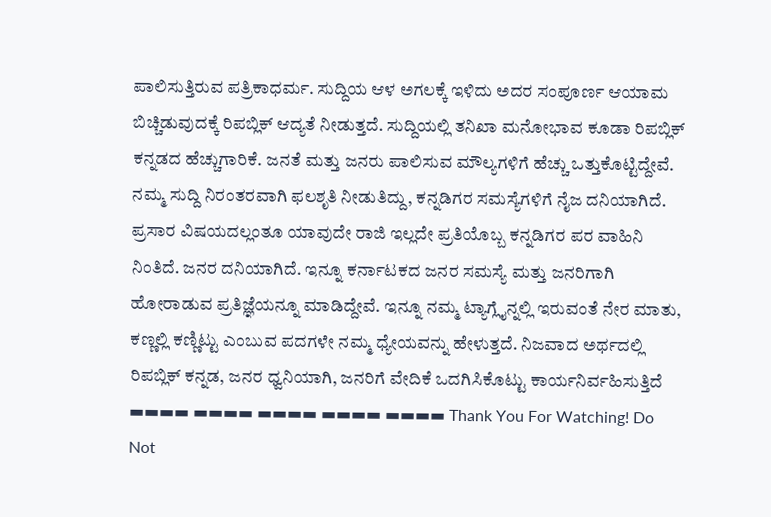ಪಾಲಿಸುತ್ತಿರುವ ಪತ್ರಿಕಾಧರ್ಮ. ಸುದ್ದಿಯ ಆಳ ಅಗಲಕ್ಕೆ ಇಳಿದು ಅದರ ಸಂಪೂರ್ಣ ಆಯಾಮ ಬಿಚ್ಚಿಡುವುದಕ್ಕೆ ರಿಪಬ್ಲಿಕ್ ಆದ್ಯತೆ ನೀಡುತ್ತದೆ. ಸುದ್ದಿಯಲ್ಲಿ ತನಿಖಾ ಮನೋಭಾವ ಕೂಡಾ ರಿಪಬ್ಲಿಕ್ ಕನ್ನಡದ ಹೆಚ್ಚುಗಾರಿಕೆ. ಜನತೆ ಮತ್ತು ಜನರು ಪಾಲಿಸುವ ಮೌಲ್ಯಗಳಿಗೆ ಹೆಚ್ಚು ಒತ್ತುಕೊಟ್ಟಿದ್ದೇವೆ. ನಮ್ಮ ಸುದ್ದಿ ನಿರಂತರವಾಗಿ ಫಲಶೃತಿ ನೀಡುತಿದ್ದು, ಕನ್ನಡಿಗರ ಸಮಸ್ಯೆಗಳಿಗೆ ನೈಜ ದನಿಯಾಗಿದೆ. ಪ್ರಸಾರ ವಿಷಯದಲ್ಲಂತೂ ಯಾವುದೇ ರಾಜಿ ಇಲ್ಲದೇ ಪ್ರತಿಯೊಬ್ಬ ಕನ್ನಡಿಗರ ಪರ ವಾಹಿನಿ ನಿಂತಿದೆ. ಜನರ ದನಿಯಾಗಿದೆ. ಇನ್ನೂ ಕರ್ನಾಟಕದ ಜನರ ಸಮಸ್ಯೆ ಮತ್ತು ಜನರಿಗಾಗಿ ಹೋರಾಡುವ ಪ್ರತಿಜ್ಞೆಯನ್ನೂ ಮಾಡಿದ್ದೇವೆ. ಇನ್ನೂ ನಮ್ಮ ಟ್ಯಾಗ್ಲೈನ್ನಲ್ಲಿ ಇರುವಂತೆ ನೇರ ಮಾತು, ಕಣ್ಣಲ್ಲಿ ಕಣ್ಣಿಟ್ಟು ಎಂಬುವ ಪದಗಳೇ ನಮ್ಮ ಧ್ಯೇಯವನ್ನು ಹೇಳುತ್ತದೆ. ನಿಜವಾದ ಅರ್ಥದಲ್ಲಿ ರಿಪಬ್ಲಿಕ್ ಕನ್ನಡ, ಜನರ ಧ್ವನಿಯಾಗಿ, ಜನರಿಗೆ ವೇದಿಕೆ ಒದಗಿಸಿಕೊಟ್ಟು ಕಾರ್ಯನಿರ್ವಹಿಸುತ್ತಿದೆ ▬▬▬▬ ▬▬▬▬ ▬▬▬▬ ▬▬▬▬ ▬▬▬▬ Thank You For Watching! Do Not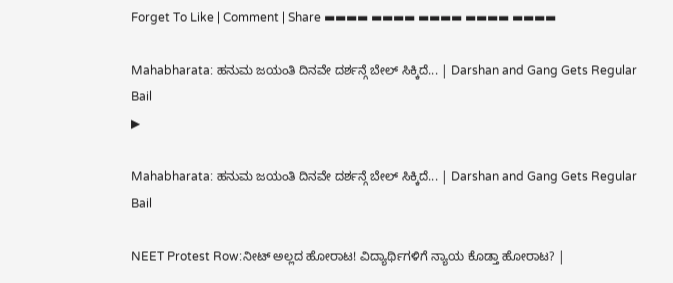Forget To Like | Comment | Share ▬▬▬▬ ▬▬▬▬ ▬▬▬▬ ▬▬▬▬ ▬▬▬▬

Mahabharata: ಹನುಮ ಜಯಂತಿ ದಿನವೇ ದರ್ಶನ್ಗೆ ಬೇಲ್ ಸಿಕ್ಕಿದೆ... | Darshan and Gang Gets Regular Bail
▶

Mahabharata: ಹನುಮ ಜಯಂತಿ ದಿನವೇ ದರ್ಶನ್ಗೆ ಬೇಲ್ ಸಿಕ್ಕಿದೆ... | Darshan and Gang Gets Regular Bail

NEET Protest Row:ನೀಟ್ ಅಲ್ಲದ ಹೋರಾಟ! ವಿದ್ಯಾರ್ಥಿಗಳಿಗೆ ನ್ಯಾಯ ಕೊಡ್ತಾ ಹೋರಾಟ? |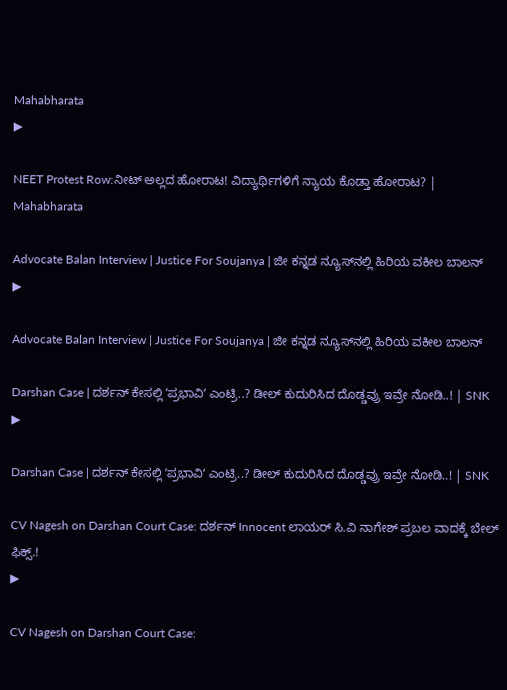Mahabharata
▶

NEET Protest Row:ನೀಟ್ ಅಲ್ಲದ ಹೋರಾಟ! ವಿದ್ಯಾರ್ಥಿಗಳಿಗೆ ನ್ಯಾಯ ಕೊಡ್ತಾ ಹೋರಾಟ? | Mahabharata

Advocate Balan Interview | Justice For Soujanya | ಜೀ ಕನ್ನಡ ನ್ಯೂಸ್‌ನಲ್ಲಿ ಹಿರಿಯ ವಕೀಲ ಬಾಲನ್‌
▶

Advocate Balan Interview | Justice For Soujanya | ಜೀ ಕನ್ನಡ ನ್ಯೂಸ್‌ನಲ್ಲಿ ಹಿರಿಯ ವಕೀಲ ಬಾಲನ್‌

Darshan Case | ದರ್ಶನ್‌ ಕೇಸಲ್ಲಿ ʼಪ್ರಭಾವಿʻ ಎಂಟ್ರಿ..? ಡೀಲ್ ಕುದುರಿಸಿದ ದೊಡ್ಡವ್ರು ಇವ್ರೇ ನೋಡಿ..! | SNK
▶

Darshan Case | ದರ್ಶನ್‌ ಕೇಸಲ್ಲಿ ʼಪ್ರಭಾವಿʻ ಎಂಟ್ರಿ..? ಡೀಲ್ ಕುದುರಿಸಿದ ದೊಡ್ಡವ್ರು ಇವ್ರೇ ನೋಡಿ..! | SNK

CV Nagesh on Darshan Court Case: ದರ್ಶನ್ Innocent ಲಾಯರ್ ಸಿ.ವಿ ನಾಗೇಶ್ ಪ್ರಬಲ ವಾದಕ್ಕೆ ಬೇಲ್ ಫಿಕ್ಸ್.!
▶

CV Nagesh on Darshan Court Case: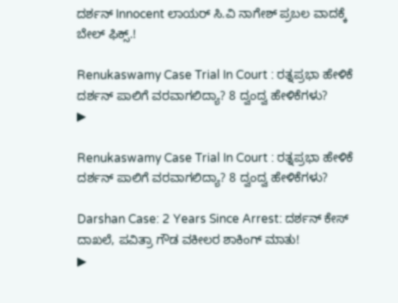ದರ್ಶನ್ Innocent ಲಾಯರ್ ಸಿ.ವಿ ನಾಗೇಶ್ ಪ್ರಬಲ ವಾದಕ್ಕೆ ಬೇಲ್ ಫಿಕ್ಸ್.!

Renukaswamy Case Trial In Court : ರತ್ನಪ್ರಭಾ ಹೇಳಿಕೆ ದರ್ಶನ್ ಪಾಲಿಗೆ ವರವಾಗಲಿದ್ಯಾ? 8 ದ್ವಂದ್ವ ಹೇಳಿಕೆಗಳು?
▶

Renukaswamy Case Trial In Court : ರತ್ನಪ್ರಭಾ ಹೇಳಿಕೆ ದರ್ಶನ್ ಪಾಲಿಗೆ ವರವಾಗಲಿದ್ಯಾ? 8 ದ್ವಂದ್ವ ಹೇಳಿಕೆಗಳು?

Darshan Case: 2 Years Since Arrest: ದರ್ಶನ್ ಕೇಸ್ ದಾಖಲೆ, ಪವಿತ್ರಾ ಗೌಡ ವಕೀಲರ ಶಾಕಿಂಗ್ ಮಾತು!
▶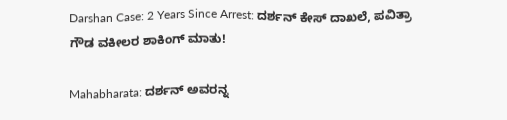Darshan Case: 2 Years Since Arrest: ದರ್ಶನ್ ಕೇಸ್ ದಾಖಲೆ, ಪವಿತ್ರಾ ಗೌಡ ವಕೀಲರ ಶಾಕಿಂಗ್ ಮಾತು!

Mahabharata: ದರ್ಶನ್ ಅವರನ್ನ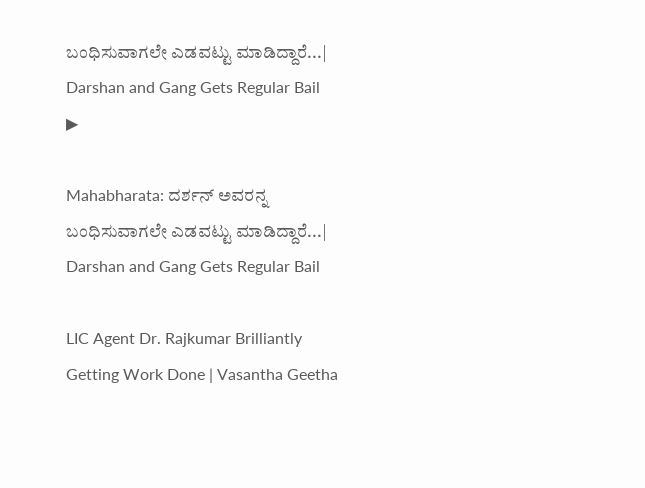ಬಂಧಿಸುವಾಗಲೇ ಎಡವಟ್ಟು ಮಾಡಿದ್ದಾರೆ...| Darshan and Gang Gets Regular Bail
▶

Mahabharata: ದರ್ಶನ್ ಅವರನ್ನ ಬಂಧಿಸುವಾಗಲೇ ಎಡವಟ್ಟು ಮಾಡಿದ್ದಾರೆ...| Darshan and Gang Gets Regular Bail

LIC Agent Dr. Rajkumar Brilliantly Getting Work Done | Vasantha Geetha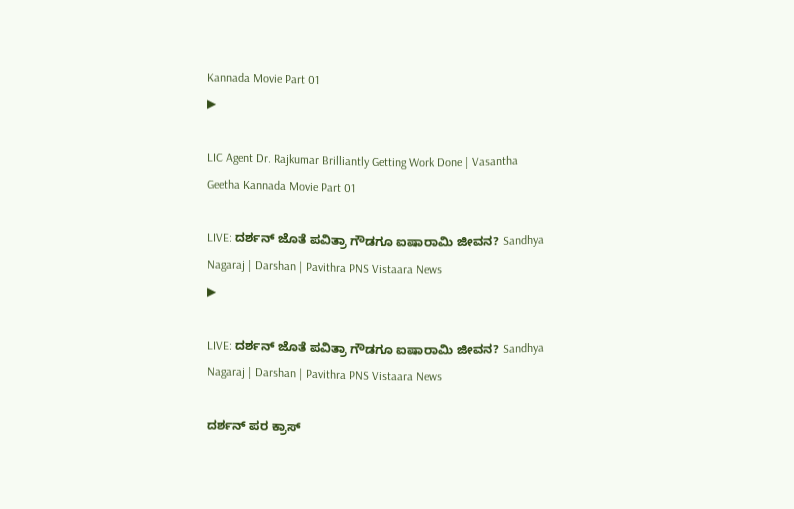Kannada Movie Part 01
▶

LIC Agent Dr. Rajkumar Brilliantly Getting Work Done | Vasantha Geetha Kannada Movie Part 01

LIVE: ದರ್ಶನ್ ಜೊತೆ ಪವಿತ್ರಾ ಗೌಡಗೂ ಐಷಾರಾಮಿ ಜೀವನ? Sandhya Nagaraj | Darshan | Pavithra PNS Vistaara News
▶

LIVE: ದರ್ಶನ್ ಜೊತೆ ಪವಿತ್ರಾ ಗೌಡಗೂ ಐಷಾರಾಮಿ ಜೀವನ? Sandhya Nagaraj | Darshan | Pavithra PNS Vistaara News

ದರ್ಶನ್‌ ಪರ ಕ್ರಾಸ್‌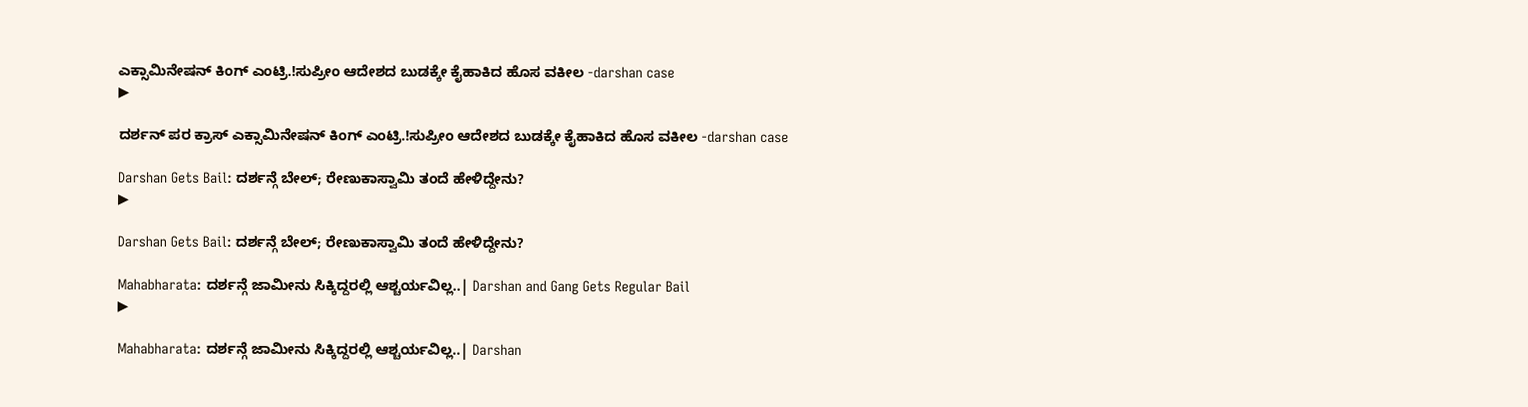ಎಕ್ಸಾಮಿನೇಷನ್ ಕಿಂಗ್ ಎಂಟ್ರಿ.!ಸುಪ್ರೀಂ ಆದೇಶದ ಬುಡಕ್ಕೇ ಕೈಹಾಕಿದ ಹೊಸ ವಕೀಲ -darshan case
▶

ದರ್ಶನ್‌ ಪರ ಕ್ರಾಸ್‌ ಎಕ್ಸಾಮಿನೇಷನ್ ಕಿಂಗ್ ಎಂಟ್ರಿ.!ಸುಪ್ರೀಂ ಆದೇಶದ ಬುಡಕ್ಕೇ ಕೈಹಾಕಿದ ಹೊಸ ವಕೀಲ -darshan case

Darshan Gets Bail: ದರ್ಶನ್ಗೆ ಬೇಲ್; ರೇಣುಕಾಸ್ವಾಮಿ ತಂದೆ ಹೇಳಿದ್ದೇನು?
▶

Darshan Gets Bail: ದರ್ಶನ್ಗೆ ಬೇಲ್; ರೇಣುಕಾಸ್ವಾಮಿ ತಂದೆ ಹೇಳಿದ್ದೇನು?

Mahabharata: ದರ್ಶನ್ಗೆ ಜಾಮೀನು ಸಿಕ್ಕಿದ್ದರಲ್ಲಿ ಆಶ್ಚರ್ಯವಿಲ್ಲ..| Darshan and Gang Gets Regular Bail
▶

Mahabharata: ದರ್ಶನ್ಗೆ ಜಾಮೀನು ಸಿಕ್ಕಿದ್ದರಲ್ಲಿ ಆಶ್ಚರ್ಯವಿಲ್ಲ..| Darshan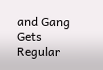and Gang Gets Regular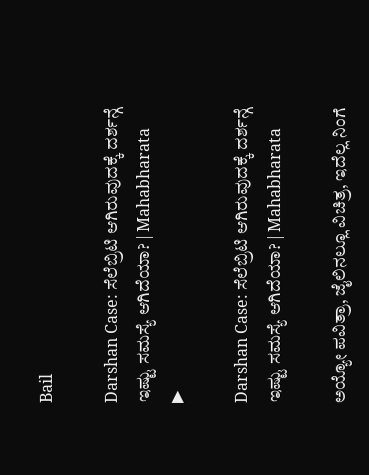Bail

Darshan Case: ಸೆಲೆಬ್ರಿಟಿ ಆಗಿರುವುದಕ್ಕೆ ದರ್ಶನ್ಗೆ ಇಷ್ಟು ಸಮಸ್ಯೆ ಆಗಿದೆಯಾ? | Mahabharata
▶

Darshan Case: ಸೆಲೆಬ್ರಿಟಿ ಆಗಿರುವುದಕ್ಕೆ ದರ್ಶನ್ಗೆ ಇಷ್ಟು ಸಮಸ್ಯೆ ಆಗಿದೆಯಾ? | Mahabharata

ಅಯ್ಯೋ ಪವಿತ್ರಾ, ಜೈಲಿನಲ್ಲೂ ವಿಚಿತ್ರ, ಇದೆಲ್ಲ ನಿಂಗೆ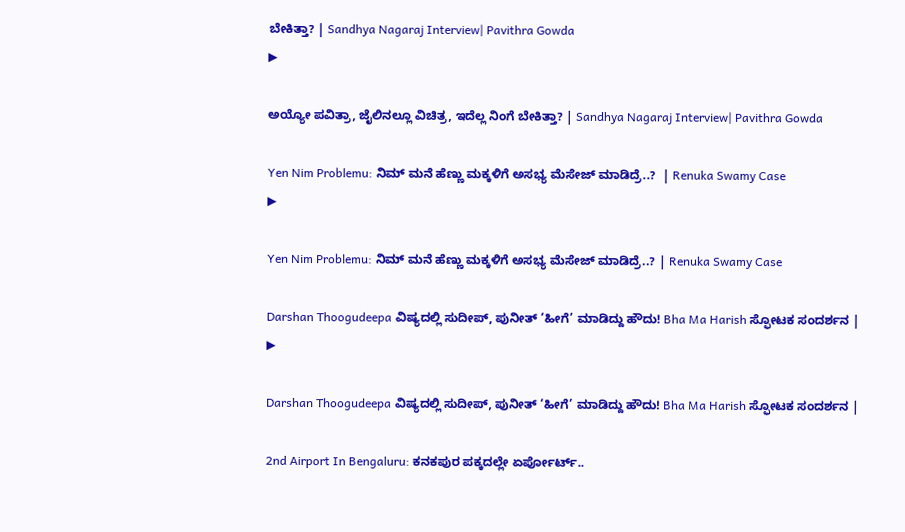ಬೇಕಿತ್ತಾ? | Sandhya Nagaraj Interview| Pavithra Gowda
▶

ಅಯ್ಯೋ ಪವಿತ್ರಾ, ಜೈಲಿನಲ್ಲೂ ವಿಚಿತ್ರ, ಇದೆಲ್ಲ ನಿಂಗೆ ಬೇಕಿತ್ತಾ? | Sandhya Nagaraj Interview| Pavithra Gowda

Yen Nim Problemu: ನಿಮ್ ಮನೆ ಹೆಣ್ಣು ಮಕ್ಕಳಿಗೆ ಅಸಭ್ಯ ಮೆಸೇಜ್ ಮಾಡಿದ್ರೆ..?  | Renuka Swamy Case
▶

Yen Nim Problemu: ನಿಮ್ ಮನೆ ಹೆಣ್ಣು ಮಕ್ಕಳಿಗೆ ಅಸಭ್ಯ ಮೆಸೇಜ್ ಮಾಡಿದ್ರೆ..? | Renuka Swamy Case

Darshan Thoogudeepa ವಿಷ್ಯದಲ್ಲಿ ಸುದೀಪ್, ಪುನೀತ್ ‘ಹೀಗೆ’ ಮಾಡಿದ್ದು ಹೌದು! Bha Ma Harish ಸ್ಫೋಟಕ ಸಂದರ್ಶನ |
▶

Darshan Thoogudeepa ವಿಷ್ಯದಲ್ಲಿ ಸುದೀಪ್, ಪುನೀತ್ ‘ಹೀಗೆ’ ಮಾಡಿದ್ದು ಹೌದು! Bha Ma Harish ಸ್ಫೋಟಕ ಸಂದರ್ಶನ |

2nd Airport In Bengaluru: ಕನಕಪುರ ಪಕ್ಕದಲ್ಲೇ ಏರ್ಪೋರ್ಟ್..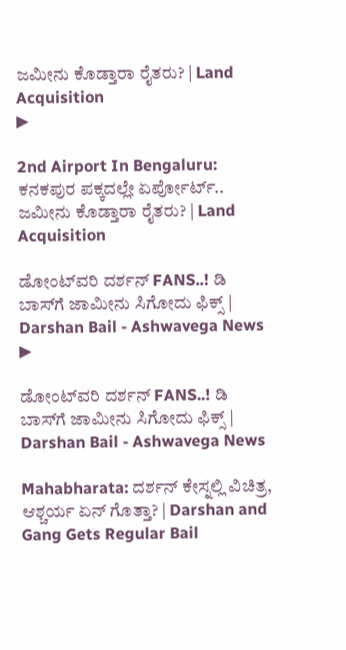ಜಮೀನು ಕೊಡ್ತಾರಾ ರೈತರು? | Land Acquisition
▶

2nd Airport In Bengaluru: ಕನಕಪುರ ಪಕ್ಕದಲ್ಲೇ ಏರ್ಪೋರ್ಟ್.. ಜಮೀನು ಕೊಡ್ತಾರಾ ರೈತರು? | Land Acquisition

ಡೋಂಟ್‌ವರಿ ದರ್ಶನ್‌ FANS..! ಡಿ ಬಾಸ್‌ಗೆ ಜಾಮೀನು ಸಿಗೋದು ಫಿಕ್ಸ್‌ | Darshan Bail - Ashwavega News
▶

ಡೋಂಟ್‌ವರಿ ದರ್ಶನ್‌ FANS..! ಡಿ ಬಾಸ್‌ಗೆ ಜಾಮೀನು ಸಿಗೋದು ಫಿಕ್ಸ್‌ | Darshan Bail - Ashwavega News

Mahabharata: ದರ್ಶನ್ ಕೇಸ್ನಲ್ಲಿ ವಿಚಿತ್ರ, ಆಶ್ಚರ್ಯ ಏನ್ ಗೊತ್ತಾ? | Darshan and Gang Gets Regular Bail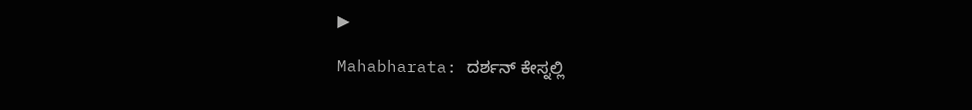▶

Mahabharata: ದರ್ಶನ್ ಕೇಸ್ನಲ್ಲಿ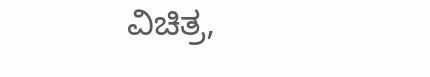ವಿಚಿತ್ರ,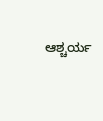ಆಶ್ಚರ್ಯ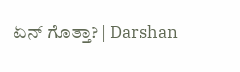ಏನ್ ಗೊತ್ತಾ? | Darshan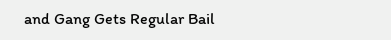and Gang Gets Regular Bail